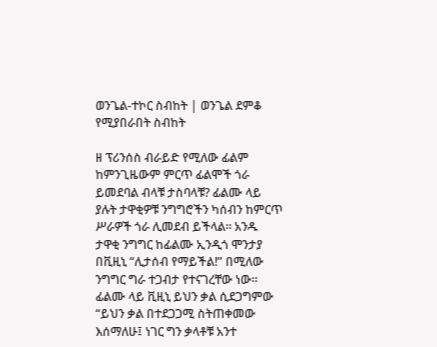ወንጌል-ተኮር ስብከት | ወንጌል ደምቆ የሚያበራበት ስብከት

ዘ ፕሪንሰስ ብራይድ የሚለው ፊልም ከምንጊዜውም ምርጥ ፊልሞች ጎራ ይመደባል ብላቹ ታስባላቹ? ፊልሙ ላይ ያሉት ታዋቂዎቹ ንግግሮችን ካሰብን ከምርጥ ሥራዎች ጎራ ሊመደብ ይችላል። አንዱ ታዋቂ ንግግር ከፊልሙ ኢንዲጎ ሞንታያ በቪዚኒ “ሊታሰብ የማይችል!” በሚለው ንግግር ግራ ተጋብታ የተናገረቸው ነው። ፊልሙ ላይ ቪዚኒ ይህን ቃል ሲደጋግምው “ይህን ቃል በተደጋጋሚ ስትጠቀመው እሰማለሁ፤ ነገር ግን ቃላቶቹ አንተ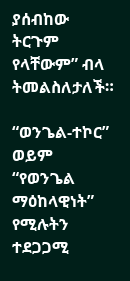ያሰብከው ትርጉም የላቸውም” ብላ ትመልስለታለች።

“ወንጌል-ተኮር” ወይም “የወንጌል ማዕከላዊነት” የሚሉትን ተደጋጋሚ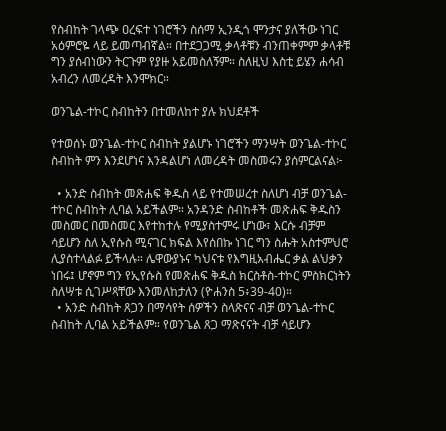የስብከት ገላጭ ዐረፍተ ነገሮችን ስሰማ ኢንዲጎ ሞንታና ያለችው ነገር አዕምሮዬ ላይ ይመጣብኛል። በተደጋጋሚ ቃላቶቹን ብንጠቀምም ቃላቶቹ ግን ያሰብነውን ትርጉም የያዙ አይመስለኝም። ስለዚህ እስቲ ይሄን ሐሳብ አብረን ለመረዳት እንሞክር።

ወንጌል-ተኮር ስብከትን በተመለከተ ያሉ ክህደቶች

የተወሰኑ ወንጌል-ተኮር ስብከት ያልሆኑ ነገሮችን ማንሣት ወንጌል-ተኮር ስብከት ምን እንደሆነና እንዳልሆነ ለመረዳት መስመሩን ያሰምርልናል፦

  • አንድ ስብከት መጽሐፍ ቅዱስ ላይ የተመሠረተ ስለሆነ ብቻ ወንጌል-ተኮር ስብከት ሊባል አይችልም። አንዳንድ ስብከቶች መጽሐፍ ቅዱስን መስመር በመስመር እየተከተሉ የሚያስተምሩ ሆነው፣ እርሱ ብቻም ሳይሆን ስለ ኢየሱስ ሚናገር ክፍል እየሰበኩ ነገር ግን ስሑት አስተምህሮ ሊያስተላልፉ ይችላሉ። ሌዋውያኑና ካህናቱ የእግዚአብሔር ቃል ልህቃን ነበሩ፤ ሆኖም ግን የኢየሱስ የመጽሐፍ ቅዱስ ክርስቶስ-ተኮር ምስክርነትን ስለሣቱ ሲገሥጻቸው እንመለከታለን (ዮሐንስ 5፥39-40)።
  • አንድ ስብከት ጸጋን በማሳየት ሰዎችን ስላጽናና ብቻ ወንጌል-ተኮር ስብከት ሊባል አይችልም። የወንጌል ጸጋ ማጽናናት ብቻ ሳይሆን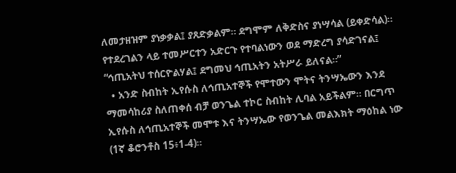ለመታዘዝም ያነቃቃል፤ ያጸድቃልም። ደግሞም ለቅድስና ያነሣሳል (ይቀድሳል)። የተደረገልን ላይ ተመሥርተን አድርጉ የተባልነውን ወደ ማድረግ ያሳድገናል፤ “ኅጢአትህ ተሰርዮልሃል፤ ደግመህ ኅጢአትን አትሥራ ይለናል።”
  • አንድ ስብከት ኢየሱስ ለኅጢአተኞች የሞተውን ሞትና ትንሣኤውን እንደ ማመሳከሪያ ስለጠቀሰ ብቻ ወንጌል ተኮር ስብከት ሊባል አይችልም። በርግጥ ኢየሱስ ለኅጢአተኞች መሞቱ እና ትንሣኤው የወንጌል መልእክት ማዕከል ነው (1ኛ ቆሮንቶስ 15፥1-4)።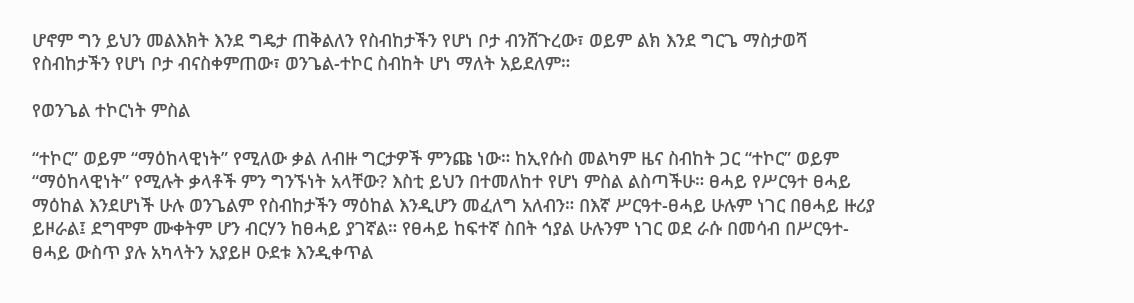ሆኖም ግን ይህን መልእክት እንደ ግዴታ ጠቅልለን የስብከታችን የሆነ ቦታ ብንሸጉረው፣ ወይም ልክ እንደ ግርጌ ማስታወሻ የስብከታችን የሆነ ቦታ ብናስቀምጠው፣ ወንጌል-ተኮር ስብከት ሆነ ማለት አይደለም።

የወንጌል ተኮርነት ምስል

“ተኮር” ወይም “ማዕከላዊነት” የሚለው ቃል ለብዙ ግርታዎች ምንጩ ነው። ከኢየሱስ መልካም ዜና ስብከት ጋር “ተኮር” ወይም “ማዕከላዊነት” የሚሉት ቃላቶች ምን ግንኙነት አላቸው? እስቲ ይህን በተመለከተ የሆነ ምስል ልስጣችሁ። ፀሓይ የሥርዓተ ፀሓይ ማዕከል እንደሆነች ሁሉ ወንጌልም የስብከታችን ማዕከል እንዲሆን መፈለግ አለብን። በእኛ ሥርዓተ-ፀሓይ ሁሉም ነገር በፀሓይ ዙሪያ ይዞራል፤ ደግሞም ሙቀትም ሆን ብርሃን ከፀሓይ ያገኛል። የፀሓይ ከፍተኛ ስበት ኅያል ሁሉንም ነገር ወደ ራሱ በመሳብ በሥርዓተ-ፀሓይ ውስጥ ያሉ አካላትን አያይዞ ዑደቱ እንዲቀጥል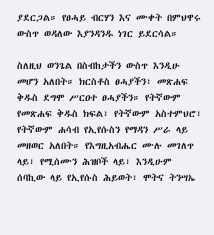ያደርጋል። የፀሓይ ብርሃን እና ሙቀት በምህዋሩ ውስጥ ወዳለው እያንዳንዱ ነገር ይደርሳል።

ስለዚህ ወንጌል በስብከታችን ውስጥ እንዲሁ መሆን አለበት። ክርስቶስ ፀሓያችን፣ መጽሐፍ ቅዱስ ደግሞ ሥርዐተ ፀሓያችን። የትኛውም የመጽሐፍ ቅዱስ ክፍል፣ የትኛውም አስተምህሮ፣ የትኛውም ሐሳብ የኢየሱስን የማዳን ሥራ ላይ መዘወር አለበት። የእግዚአብሔር ሙሉ መገለጥ ላይ፣ የሚሰሙን ሕዝቦች ላይ፣ እንዲሁም ሰባኪው ላይ የኢየሱስ ሕይወት፣ ሞትና ትንሣኤ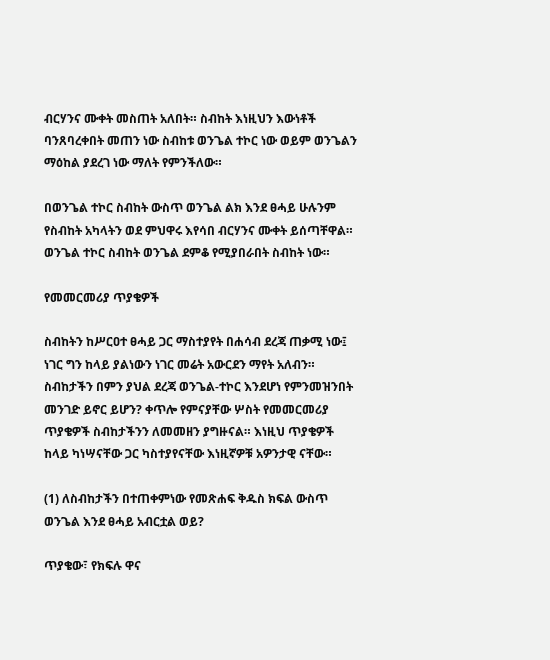ብርሃንና ሙቀት መስጠት አለበት። ስብከት እነዚህን እውነቶች ባንጸባረቀበት መጠን ነው ስብከቱ ወንጌል ተኮር ነው ወይም ወንጌልን ማዕከል ያደረገ ነው ማለት የምንችለው።

በወንጌል ተኮር ስብከት ውስጥ ወንጌል ልክ እንደ ፀሓይ ሁሉንም የስብከት አካላትን ወደ ምህዋሩ እየሳበ ብርሃንና ሙቀት ይሰጣቸዋል። ወንጌል ተኮር ስብከት ወንጌል ደምቆ የሚያበራበት ስብከት ነው።

የመመርመሪያ ጥያቄዎች

ስብከትን ከሥርዐተ ፀሓይ ጋር ማስተያየት በሐሳብ ደረጃ ጠቃሚ ነው፤ ነገር ግን ከላይ ያልነውን ነገር መሬት አውርደን ማየት አለብን። ስብከታችን በምን ያህል ደረጃ ወንጌል-ተኮር እንደሆነ የምንመዝንበት መንገድ ይኖር ይሆን? ቀጥሎ የምናያቸው ሦስት የመመርመሪያ ጥያቄዎች ስብከታችንን ለመመዘን ያግዙናል። እነዚህ ጥያቄዎች ከላይ ካነሣናቸው ጋር ካስተያየናቸው እነዚኛዎቹ አዎንታዊ ናቸው።

(1) ለስብከታችን በተጠቀምነው የመጽሐፍ ቅዱስ ክፍል ውስጥ ወንጌል እንደ ፀሓይ አብርቷል ወይ?

ጥያቄው፣ የክፍሉ ዋና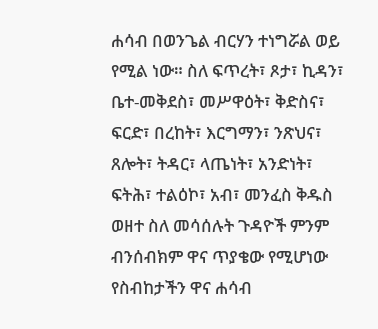ሐሳብ በወንጌል ብርሃን ተነግሯል ወይ የሚል ነው። ስለ ፍጥረት፣ ጾታ፣ ኪዳን፣ ቤተ-መቅደስ፣ መሥዋዕት፣ ቅድስና፣ ፍርድ፣ በረከት፣ እርግማን፣ ንጽህና፣ ጸሎት፣ ትዳር፣ ላጤነት፣ አንድነት፣ ፍትሕ፣ ተልዕኮ፣ አብ፣ መንፈስ ቅዱስ ወዘተ ስለ መሳሰሉት ጉዳዮች ምንም ብንሰብክም ዋና ጥያቄው የሚሆነው የስብከታችን ዋና ሐሳብ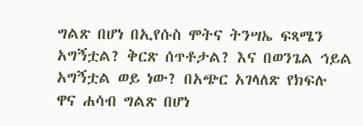ግልጽ በሆነ በኢየሱስ ሞትና ትንሣኤ ፍጻሜን አግኝቷል? ቅርጽ ሰጥቶታል? እና በወንጌል ኅይል አግኝቷል ወይ ነው? በአጭር አገላለጽ የክፍሉ ዋና ሐሳብ ግልጽ በሆነ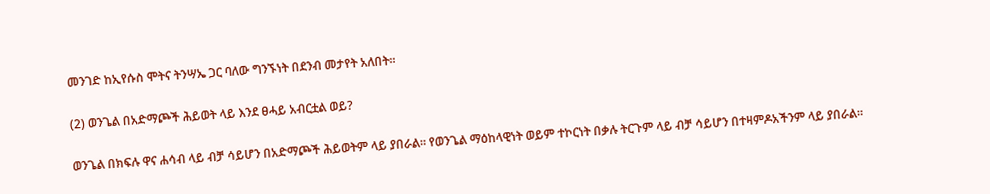መንገድ ከኢየሱስ ሞትና ትንሣኤ ጋር ባለው ግንኙነት በደንብ መታየት አለበት።

(2) ወንጌል በአድማጮች ሕይወት ላይ እንደ ፀሓይ አብርቷል ወይ?

ወንጌል በክፍሉ ዋና ሐሳብ ላይ ብቻ ሳይሆን በአድማጮች ሕይወትም ላይ ያበራል። የወንጌል ማዕከላዊነት ወይም ተኮርነት በቃሉ ትርጉም ላይ ብቻ ሳይሆን በተዛምዶአችንም ላይ ያበራል።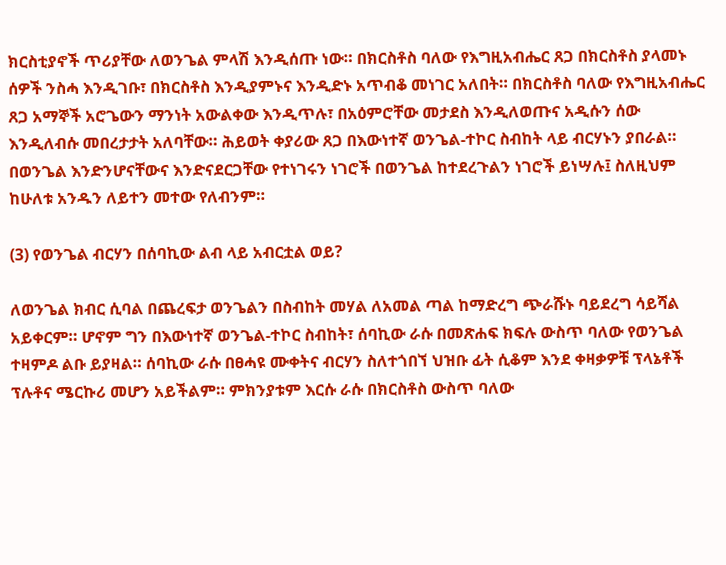ክርስቲያኖች ጥሪያቸው ለወንጌል ምላሽ እንዲሰጡ ነው። በክርስቶስ ባለው የእግዚአብሔር ጸጋ በክርስቶስ ያላመኑ ሰዎች ንስሓ እንዲገቡ፣ በክርስቶስ እንዲያምኑና እንዲድኑ አጥብቆ መነገር አለበት። በክርስቶስ ባለው የእግዚአብሔር ጸጋ አማኞች አሮጌውን ማንነት አውልቀው እንዲጥሉ፣ በአዕምሮቸው መታደስ እንዲለወጡና አዲሱን ሰው እንዲለብሱ መበረታታት አለባቸው። ሕይወት ቀያሪው ጸጋ በእውነተኛ ወንጌል-ተኮር ስብከት ላይ ብርሃኑን ያበራል። በወንጌል እንድንሆናቸውና እንድናደርጋቸው የተነገሩን ነገሮች በወንጌል ከተደረጉልን ነገሮች ይነሣሉ፤ ስለዚህም ከሁለቱ አንዱን ለይተን መተው የለብንም።

(3) የወንጌል ብርሃን በሰባኪው ልብ ላይ አብርቷል ወይ?

ለወንጌል ክብር ሲባል በጨረፍታ ወንጌልን በስብከት መሃል ለአመል ጣል ከማድረግ ጭራሹኑ ባይደረግ ሳይሻል አይቀርም። ሆኖም ግን በእውነተኛ ወንጌል-ተኮር ስብከት፣ ሰባኪው ራሱ በመጽሐፍ ክፍሉ ውስጥ ባለው የወንጌል ተዛምዶ ልቡ ይያዛል። ሰባኪው ራሱ በፀሓዩ ሙቀትና ብርሃን ስለተጎበኘ ህዝቡ ፊት ሲቆም እንደ ቀዛቃዎቹ ፕላኔቶች ፕሉቶና ሜርኩሪ መሆን አይችልም። ምክንያቱም እርሱ ራሱ በክርስቶስ ውስጥ ባለው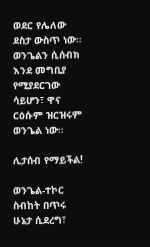ወደር የሌለው ደስታ ውስጥ ነው። ወንጌልን ሲሰብክ እንደ መግቢያ የሚያደርገው ሳይሆን፣ ዋና ርዕሱም ዝርዝሩም ወንጌል ነው።

ሊታሰብ የማይችል!

ወንጌል-ተኮር ስብከት በጥሩ ሁኔታ ሲደረግ፣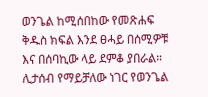ወንጌል ከሚሰበከው የመጽሐፍ ቅዱስ ክፍል እንደ ፀሓይ በሰሚዎቹ እና በሰባኪው ላይ ደምቆ ያበራል። ሊታሰብ የማይቻለው ነገር የወንጌል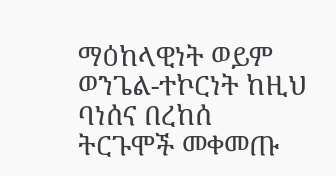ማዕከላዊነት ወይም ወንጌል-ተኮርነት ከዚህ ባነሰና በረከሰ ትርጉሞች መቀመጡ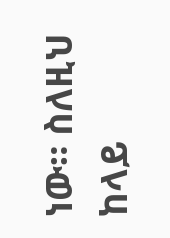ነው። ስለዚህ ከላይ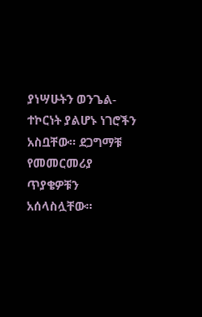ያነሣሁትን ወንጌል-ተኮርነት ያልሆኑ ነገሮችን አስቧቸው። ደጋግማቹ የመመርመሪያ ጥያቄዎቹን አሰላስሏቸው።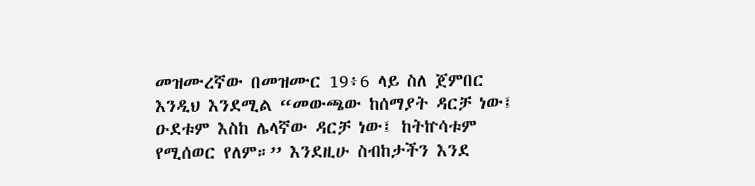መዝሙረኛው በመዝሙር 19፥6 ላይ ስለ ጀምበር እንዲህ እንደሚል “መውጫው ከሰማያት ዳርቻ ነው፤ ዑደቱም እስከ ሌላኛው ዳርቻ ነው፤ ከትኵሳቱም የሚሰወር የለም።’’ እንደዚሁ ስብከታችን እንደ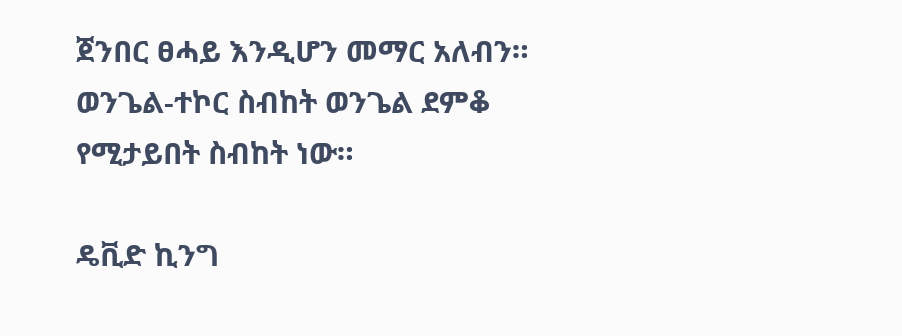ጀንበር ፀሓይ እንዲሆን መማር አለብን። ወንጌል-ተኮር ስብከት ወንጌል ደምቆ የሚታይበት ስብከት ነው።

ዴቪድ ኪንግ